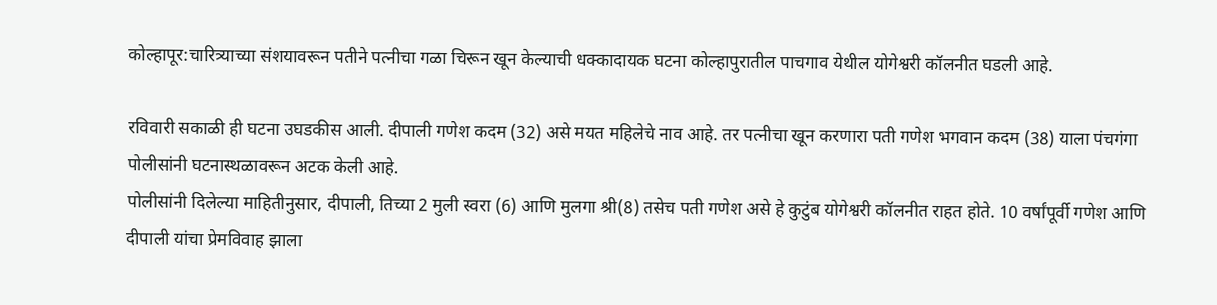कोल्हापूर:चारित्र्याच्या संशयावरून पतीने पत्नीचा गळा चिरून खून केल्याची धक्कादायक घटना कोल्हापुरातील पाचगाव येथील योगेश्वरी कॉलनीत घडली आहे.

रविवारी सकाळी ही घटना उघडकीस आली. दीपाली गणेश कदम (32) असे मयत महिलेचे नाव आहे. तर पत्नीचा खून करणारा पती गणेश भगवान कदम (38) याला पंचगंगा पोलीसांनी घटनास्थळावरून अटक केली आहे.
पोलीसांनी दिलेल्या माहितीनुसार, दीपाली, तिच्या 2 मुली स्वरा (6) आणि मुलगा श्री(8) तसेच पती गणेश असे हे कुटुंब योगेश्वरी कॉलनीत राहत होते. 10 वर्षांपूर्वी गणेश आणि दीपाली यांचा प्रेमविवाह झाला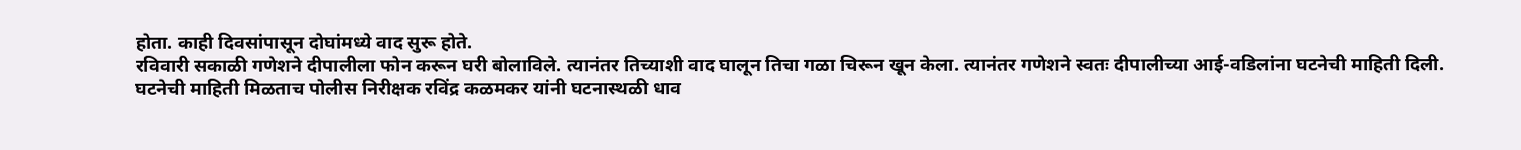होता. काही दिवसांपासून दोघांमध्ये वाद सुरू होते.
रविवारी सकाळी गणेशने दीपालीला फोन करून घरी बोलाविले. त्यानंतर तिच्याशी वाद घालून तिचा गळा चिरून खून केला. त्यानंतर गणेशने स्वतः दीपालीच्या आई-वडिलांना घटनेची माहिती दिली.
घटनेची माहिती मिळताच पोलीस निरीक्षक रविंद्र कळमकर यांनी घटनास्थळी धाव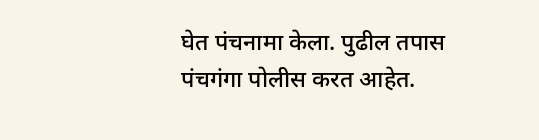घेत पंचनामा केला. पुढील तपास पंचगंगा पोलीस करत आहेत.